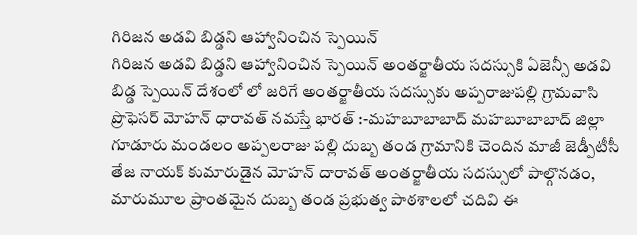గిరిజన అడవి బిడ్డని ఆహ్వానించిన స్పెయిన్
గిరిజన అడవి బిడ్డని ఆహ్వానించిన స్పెయిన్ అంతర్జాతీయ సదస్సుకి ఏజెన్సీ అడవి బిడ్డ స్పెయిన్ దేశంలో లో జరిగే అంతర్జాతీయ సదస్సుకు అప్పరాజుపల్లి గ్రామవాసి ప్రొఫెసర్ మోహన్ ధారావత్ నమస్తే భారత్ :-మహబూబాబాద్ మహబూబాబాద్ జిల్లా గూడూరు మండలం అప్పలరాజు పల్లి దుబ్బ తండ గ్రామానికి చెందిన మాజీ జెడ్పీటీసీ తేజ నాయక్ కుమారుడైన మోహన్ దారావత్ అంతర్జాతీయ సదస్సులో పాల్గొనడం, మారుమూల ప్రాంతమైన దుబ్బ తండ ప్రభుత్వ పాఠశాలలో చదివి ఈ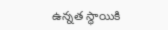ఉన్నత స్థాయికి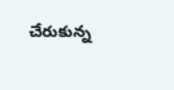చేరుకున్న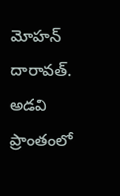మోహన్ దారావత్. అడవి ప్రాంతంలో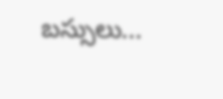బస్సులు...